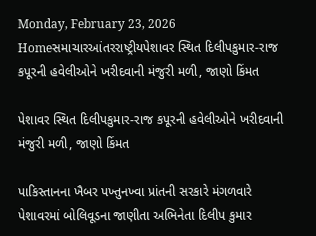Monday, February 23, 2026
Homeસમાચારઆંતરરાષ્ટ્રીયપેશાવર સ્થિત દિલીપકુમાર-રાજ કપૂરની હવેલીઓને ખરીદવાની મંજુરી મળી, જાણો કિંમત

પેશાવર સ્થિત દિલીપકુમાર-રાજ કપૂરની હવેલીઓને ખરીદવાની મંજુરી મળી, જાણો કિંમત

પાકિસ્તાનના ખૈબર પખ્તુનખ્વા પ્રાંતની સરકારે મંગળવારે પેશાવરમાં બોલિવૂડના જાણીતા અભિનેતા દિલીપ કુમાર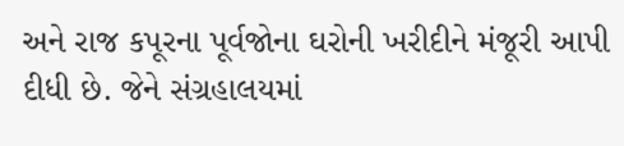અને રાજ કપૂરના પૂર્વજોના ઘરોની ખરીદીને મંજૂરી આપી દીધી છે. જેને સંગ્રહાલયમાં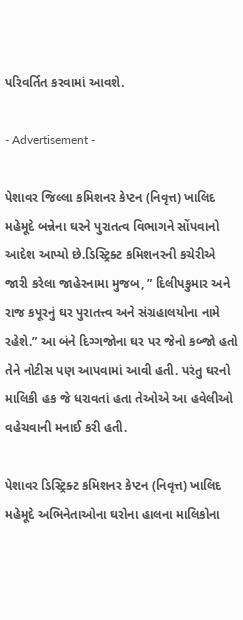પરિવર્તિત કરવામાં આવશે.

- Advertisement -

પેશાવર જિલ્લા કમિશનર કેપ્ટન (નિવૃત્ત) ખાલિદ મહેમૂદે બન્નેના ઘરને પુરાતત્વ વિભાગને સોંપવાનો આદેશ આપ્યો છે.ડિસ્ટ્રિક્ટ કમિશનરની કચેરીએ જારી કરેલા જાહેરનામા મુજબ, ” દિલીપકુમાર અને રાજ કપૂરનું ઘર પુરાતત્ત્વ અને સંગ્રહાલયોના નામે રહેશે.” આ બંને દિગ્ગજોના ઘર પર જેનો કબ્જો હતો તેને નોટીસ પણ આપવામાં આવી હતી. પરંતુ ઘરનો માલિકી હક જે ધરાવતાં હતા તેઓએ આ હવેલીઓ વહેચવાની મનાઈ કરી હતી.

પેશાવર ડિસ્ટ્રિક્ટ કમિશનર કેપ્ટન (નિવૃત્ત) ખાલિદ મહેમૂદે અભિનેતાઓના ઘરોના હાલના માલિકોના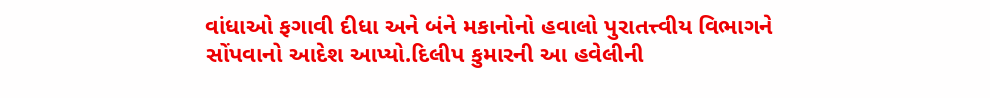વાંધાઓ ફગાવી દીધા અને બંને મકાનોનો હવાલો પુરાતત્ત્વીય વિભાગને સોંપવાનો આદેશ આપ્યો.દિલીપ કુમારની આ હવેલીની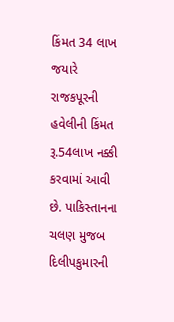કિંમત 34 લાખ જયારે રાજકપૂરની હવેલીની કિંમત રૂ.54લાખ નક્કી કરવામાં આવી છે. પાકિસ્તાનના ચલણ મુજબ દિલીપકુમારની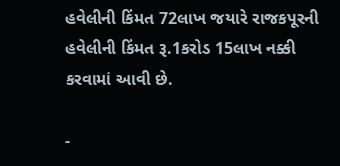હવેલીની કિંમત 72લાખ જયારે રાજકપૂરની હવેલીની કિંમત રૂ.1કરોડ 15લાખ નક્કી કરવામાં આવી છે.

-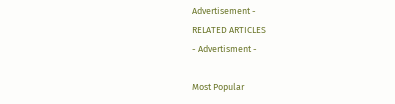Advertisement -
RELATED ARTICLES
- Advertisment -

Most Popular